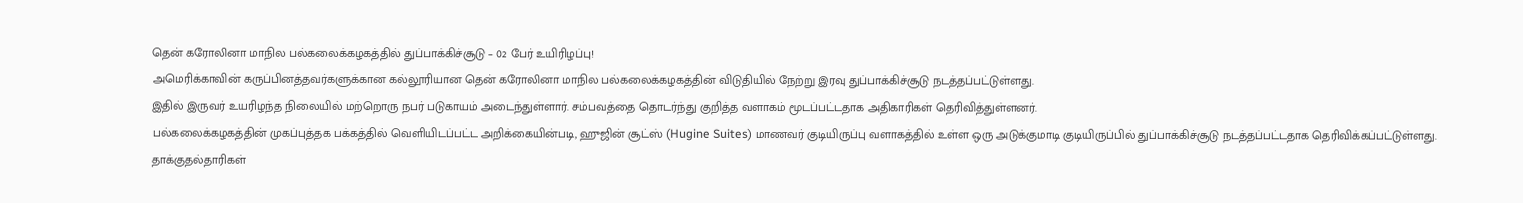தென் கரோலினா மாநில பல்கலைக்கழகத்தில் துப்பாக்கிச்சூடு – 02 பேர் உயிரிழப்பு!
அமெரிக்காவின் கருப்பினத்தவர்களுக்கான கல்லூரியான தென் கரோலினா மாநில பல்கலைக்கழகத்தின் விடுதியில் நேற்று இரவு துப்பாக்கிச்சூடு நடத்தப்பட்டுள்ளது.
இதில் இருவர் உயரிழந்த நிலையில் மற்றொரு நபர் படுகாயம் அடைந்துள்ளார். சம்பவத்தை தொடர்ந்து குறித்த வளாகம் மூடப்பட்டதாக அதிகாரிகள் தெரிவித்துள்ளனர்.
பல்கலைக்கழகத்தின் முகப்புத்தக பக்கத்தில் வெளியிடப்பட்ட அறிக்கையின்படி, ஹுஜின் சூட்ஸ் (Hugine Suites) மாணவர் குடியிருப்பு வளாகத்தில் உள்ள ஒரு அடுக்குமாடி குடியிருப்பில் துப்பாக்கிச்சூடு நடத்தப்பட்டதாக தெரிவிக்கப்பட்டுள்ளது.
தாக்குதல்தாரிகள்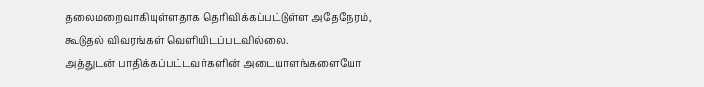தலைமறைவாகியுள்ளதாக தெரிவிக்கப்பட்டுள்ள அதேநேரம், கூடுதல் விவரங்கள் வெளியிடப்படவில்லை.
அத்துடன் பாதிக்கப்பட்டவர்களின் அடையாளங்களையோ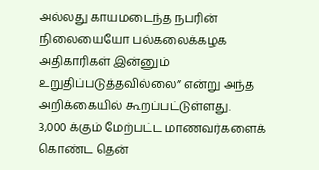அல்லது காயமடைந்த நபரின் நிலையையோ பல்கலைக்கழக அதிகாரிகள் இன்னும் உறுதிப்படுத்தவில்லை” என்று அந்த அறிக்கையில் கூறப்பட்டுள்ளது.
3,000 க்கும் மேற்பட்ட மாணவர்களைக் கொண்ட தென்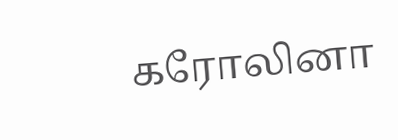கரோலினா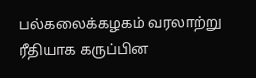பல்கலைக்கழகம் வரலாற்று ரீதியாக கருப்பின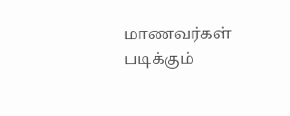மாணவர்கள் படிக்கும்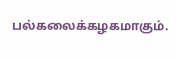பல்கலைக்கழகமாகும்.